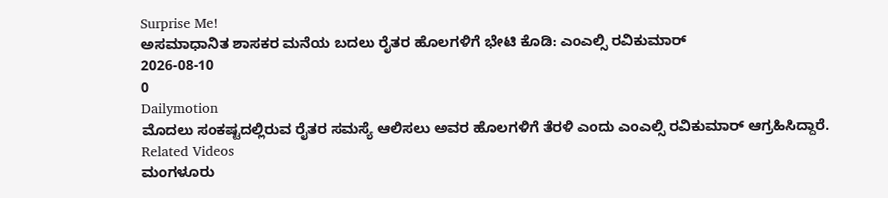Surprise Me!
ಅಸಮಾಧಾನಿತ ಶಾಸಕರ ಮನೆಯ ಬದಲು ರೈತರ ಹೊಲಗಳಿಗೆ ಭೇಟಿ ಕೊಡಿ: ಎಂಎಲ್ಸಿ ರವಿಕುಮಾರ್
2026-08-10
0
Dailymotion
ಮೊದಲು ಸಂಕಷ್ಟದಲ್ಲಿರುವ ರೈತರ ಸಮಸ್ಯೆ ಆಲಿಸಲು ಅವರ ಹೊಲಗಳಿಗೆ ತೆರಳಿ ಎಂದು ಎಂಎಲ್ಸಿ ರವಿಕುಮಾರ್ ಆಗ್ರಹಿಸಿದ್ದಾರೆ.
Related Videos
ಮಂಗಳೂರು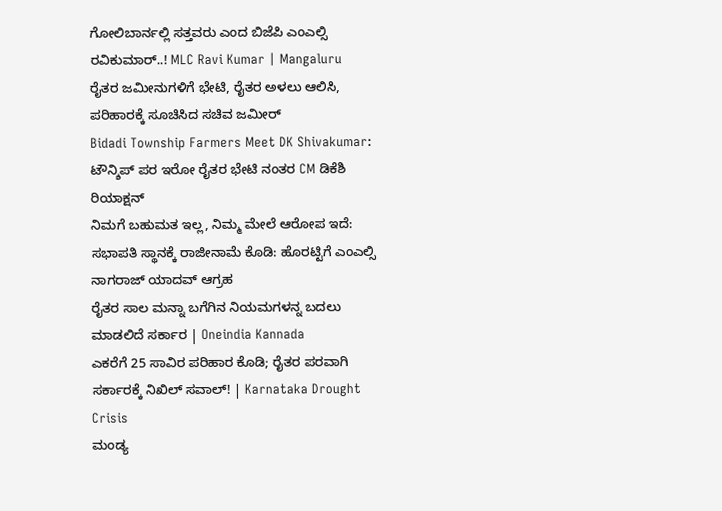ಗೋಲಿಬಾರ್ನಲ್ಲಿ ಸತ್ತವರು ಎಂದ ಬಿಜೆಪಿ ಎಂಎಲ್ಸಿ ರವಿಕುಮಾರ್..! MLC Ravi Kumar | Mangaluru
ರೈತರ ಜಮೀನುಗಳಿಗೆ ಭೇಟಿ, ರೈತರ ಅಳಲು ಆಲಿಸಿ, ಪರಿಹಾರಕ್ಕೆ ಸೂಚಿಸಿದ ಸಚಿವ ಜಮೀರ್
Bidadi Township Farmers Meet DK Shivakumar: ಟೌನ್ಶಿಪ್ ಪರ ಇರೋ ರೈತರ ಭೇಟಿ ನಂತರ CM ಡಿಕೆಶಿ ರಿಯಾಕ್ಷನ್
ನಿಮಗೆ ಬಹುಮತ ಇಲ್ಲ, ನಿಮ್ಮ ಮೇಲೆ ಆರೋಪ ಇದೆ: ಸಭಾಪತಿ ಸ್ಥಾನಕ್ಕೆ ರಾಜೀನಾಮೆ ಕೊಡಿ: ಹೊರಟ್ಟಿಗೆ ಎಂಎಲ್ಸಿ ನಾಗರಾಜ್ ಯಾದವ್ ಆಗ್ರಹ
ರೈತರ ಸಾಲ ಮನ್ನಾ ಬಗೆಗಿನ ನಿಯಮಗಳನ್ನ ಬದಲು ಮಾಡಲಿದೆ ಸರ್ಕಾರ | Oneindia Kannada
ಎಕರೆಗೆ 25 ಸಾವಿರ ಪರಿಹಾರ ಕೊಡಿ; ರೈತರ ಪರವಾಗಿ ಸರ್ಕಾರಕ್ಕೆ ನಿಖಿಲ್ ಸವಾಲ್! | Karnataka Drought Crisis
ಮಂಡ್ಯ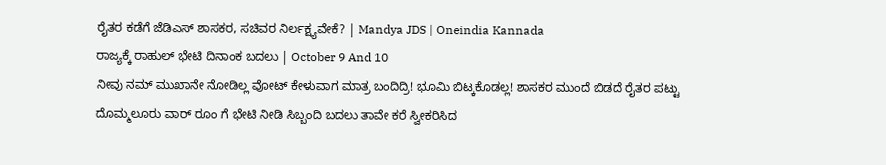ರೈತರ ಕಡೆಗೆ ಜೆಡಿಎಸ್ ಶಾಸಕರ, ಸಚಿವರ ನಿರ್ಲಕ್ಷ್ಯವೇಕೆ? | Mandya JDS | Oneindia Kannada
ರಾಜ್ಯಕ್ಕೆ ರಾಹುಲ್ ಭೇಟಿ ದಿನಾಂಕ ಬದಲು | October 9 And 10
ನೀವು ನಮ್ ಮುಖಾನೇ ನೋಡಿಲ್ಲ ವೋಟ್ ಕೇಳುವಾಗ ಮಾತ್ರ ಬಂದಿದ್ರಿ! ಭೂಮಿ ಬಿಟ್ಕಕೊಡಲ್ಲ! ಶಾಸಕರ ಮುಂದೆ ಬಿಡದೆ ರೈತರ ಪಟ್ಟು
ದೊಮ್ಮಲೂರು ವಾರ್ ರೂಂ ಗೆ ಭೇಟಿ ನೀಡಿ ಸಿಬ್ಬಂದಿ ಬದಲು ತಾವೇ ಕರೆ ಸ್ವೀಕರಿಸಿದ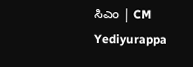ಸಿಎಂ | CM Yediyurappa